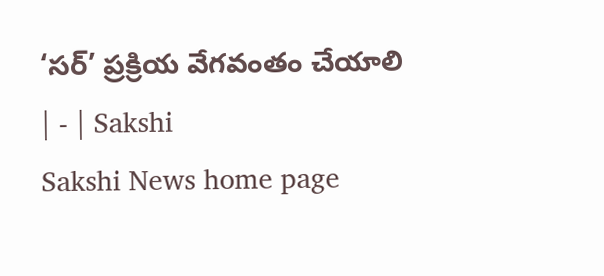‘సర్‌’ ప్రక్రియ వేగవంతం చేయాలి | - | Sakshi
Sakshi News home page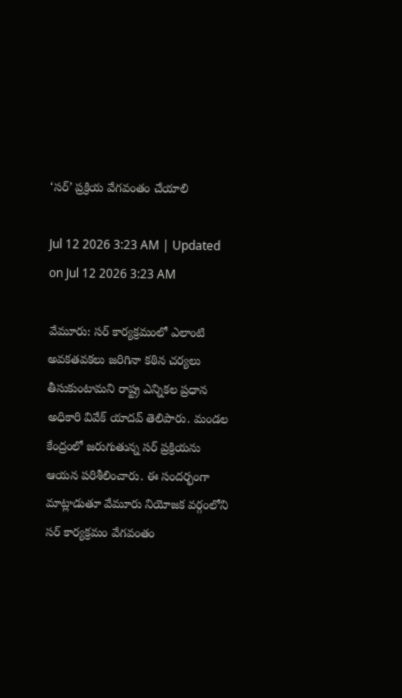‘సర్‌’ ప్రక్రియ వేగవంతం చేయాలి

Jul 12 2026 3:23 AM | Updated on Jul 12 2026 3:23 AM

వేమూరు: సర్‌ కార్యక్రమంలో ఎలాంటి అవకతవకలు జరిగినా కఠిన చర్యలు తీసుకుంటామని రాష్ట్ర ఎన్నికల ప్రధాన అధికారి వివేక్‌ యాదవ్‌ తెలిపారు. మండల కేంద్రంలో జరుగుతున్న సర్‌ ప్రక్రియను ఆయన పరిశీలించారు. ఈ సందర్భంగా మాట్లాడుతూ వేమూరు నియోజక వర్గంలోని సర్‌ కార్యక్రమం వేగవంతం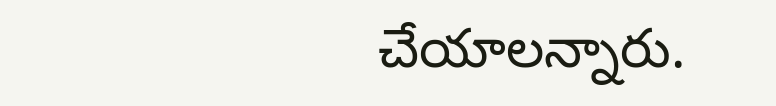చేయాలన్నారు.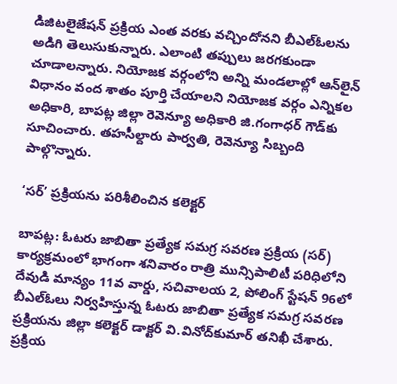డిజిటలైజేషన్‌ ప్రక్రియ ఎంత వరకు వచ్చిందోనని బీఎల్‌ఓలను అడిగి తెలుసుకున్నారు. ఎలాంటి తప్పులు జరగకుండా చూడాలన్నారు. నియోజక వర్గంలోని అన్ని మండలాల్లో ఆన్‌లైన్‌ విధానం వంద శాతం పూర్తి చేయాలని నియోజక వర్గం ఎన్నికల అధికారి, బాపట్ల జిల్లా రెవెన్యూ అధికారి జి.గంగాధర్‌ గౌడ్‌కు సూచించారు. తహసీల్దారు పార్వతి, రెవెన్యూ సిబ్బంది పాల్గొన్నారు.

‘సర్‌’ ప్రక్రియను పరిశీలించిన కలెక్టర్‌

బాపట్ల: ఓటరు జాబితా ప్రత్యేక సమగ్ర సవరణ ప్రక్రియ (సర్‌) కార్యక్రమంలో భాగంగా శనివారం రాత్రి మున్సిపాలిటీ పరిధిలోని దేవుడి మాన్యం 11వ వార్డు, సచివాలయ 2, పోలింగ్‌ స్టేషన్‌ 96లో బీఎల్‌ఓలు నిర్వహిస్తున్న ఓటరు జాబితా ప్రత్యేక సమగ్ర సవరణ ప్రక్రియను జిల్లా కలెక్టర్‌ డాక్టర్‌ వి.వినోద్‌కుమార్‌ తనిఖీ చేశారు. ప్రక్రియ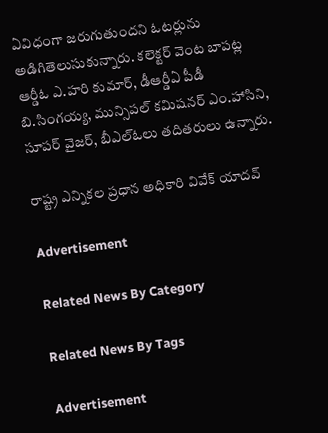ఏవిధంగా జరుగుతుందని ఓటర్లును అడిగితెలుసుకున్నారు. కలెక్టర్‌ వెంట బాపట్ల ఆర్డీఓ ఎ.హరి కుమార్‌, డీఆర్డీఏ పీడీ బి.సింగయ్య, మున్సిపల్‌ కమిషనర్‌ ఎం.హాసిని, సూపర్‌ వైజర్‌, బీఎల్‌ఓలు తదితరులు ఉన్నారు.

రాష్ట్ర ఎన్నికల ప్రధాన అధికారి వివేక్‌ యాదవ్‌

Advertisement

Related News By Category

Related News By Tags

Advertisement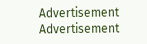Advertisement
Advertisement